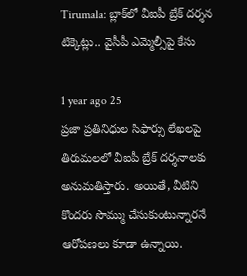Tirumala: బ్లాక్‌లో వీఐపీ బ్రేక్ దర్శన టిక్కెట్లు.. వైసీపీ ఎమ్మెల్సీ‌పై కేసు

1 year ago 25
ప్రజా ప్రతినిధుల సిఫార్సు లేఖలపై తిరుమలలో వీఐపీ బ్రేక్‌ దర్శనాలకు అనుమతిస్తారు. అయితే, వీటిని కొందరు సొమ్ము చేసుకుంటున్నారనే ఆరోపణలు కూడా ఉన్నాయి.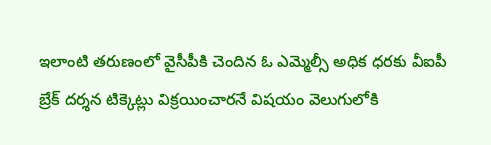ఇలాంటి తరుణంలో వైసీపీకి చెందిన ఓ ఎమ్మెల్సీ అధిక ధరకు వీఐపీ బ్రేక్ దర్శన టిక్కెట్లు విక్రయించారనే విషయం వెలుగులోకి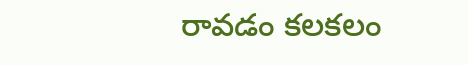రావడం కలకలం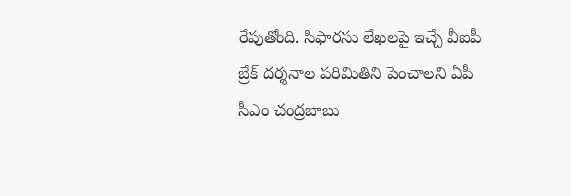రేపుతోంది. సిఫారసు లేఖలపై ఇచ్చే వీఐపీ బ్రేక్‌ దర్శనాల పరిమితిని పెంచాలని ఏపీ సీఎం చంద్రబాబు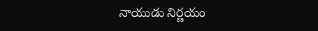నాయుడు నిర్ణయం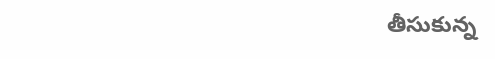తీసుకున్న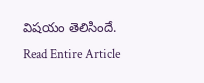విషయం తెలిసిందే.
Read Entire Article